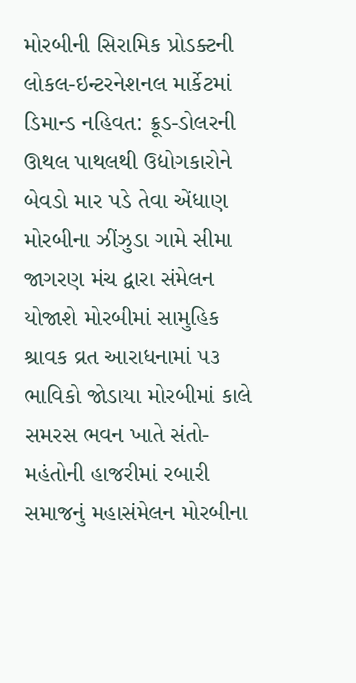મોરબીની સિરામિક પ્રોડક્ટની લોકલ-ઇન્ટરનેશનલ માર્કેટમાં ડિમાન્ડ નહિવત: ક્રૂડ-ડોલરની ઊથલ પાથલથી ઉદ્યોગકારોને બેવડો માર પડે તેવા એંધાણ મોરબીના ઝીંઝુડા ગામે સીમા જાગરણ મંચ દ્વારા સંમેલન યોજાશે મોરબીમાં સામુહિક શ્રાવક વ્રત આરાધનામાં ૫૩ ભાવિકો જોડાયા મોરબીમાં કાલે સમરસ ભવન ખાતે સંતો-મહંતોની હાજરીમાં રબારી સમાજનું મહાસંમેલન મોરબીના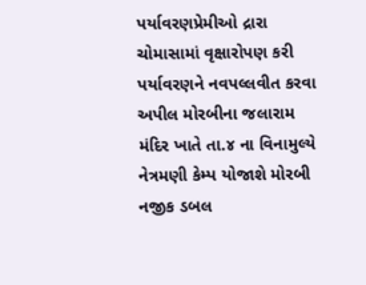પર્યાવરણપ્રેમીઓ દ્રારા ચોમાસામાં વૃક્ષારોપણ કરી પર્યાવરણને નવપલ્લવીત કરવા અપીલ મોરબીના જલારામ મંદિર ખાતે તા.૪ ના વિનામુલ્યે નેત્રમણી કેમ્પ યોજાશે મોરબી નજીક ડબલ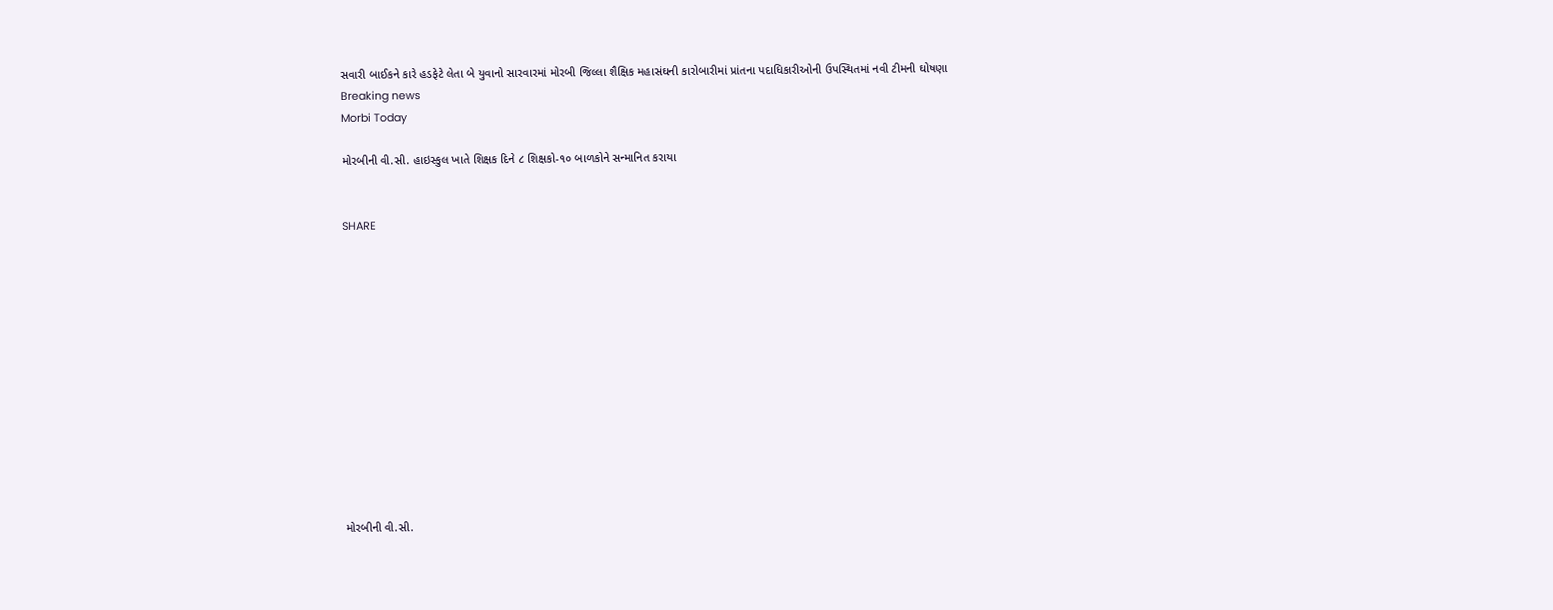સવારી બાઈકને કારે હડફેટે લેતા બે યુવાનો સારવારમાં મોરબી જિલ્લા શૈક્ષિક મહાસંઘની કારોબારીમાં પ્રાંતના પદાધિકારીઓની ઉપસ્થિતમાં નવી ટીમની ઘોષણા
Breaking news
Morbi Today

મોરબીની વી.સી. હાઇસ્કુલ ખાતે શિક્ષક દિને ૮ શિક્ષકો-૧૦ બાળકોને સન્માનિત કરાયા


SHARE













મોરબીની વી.સી.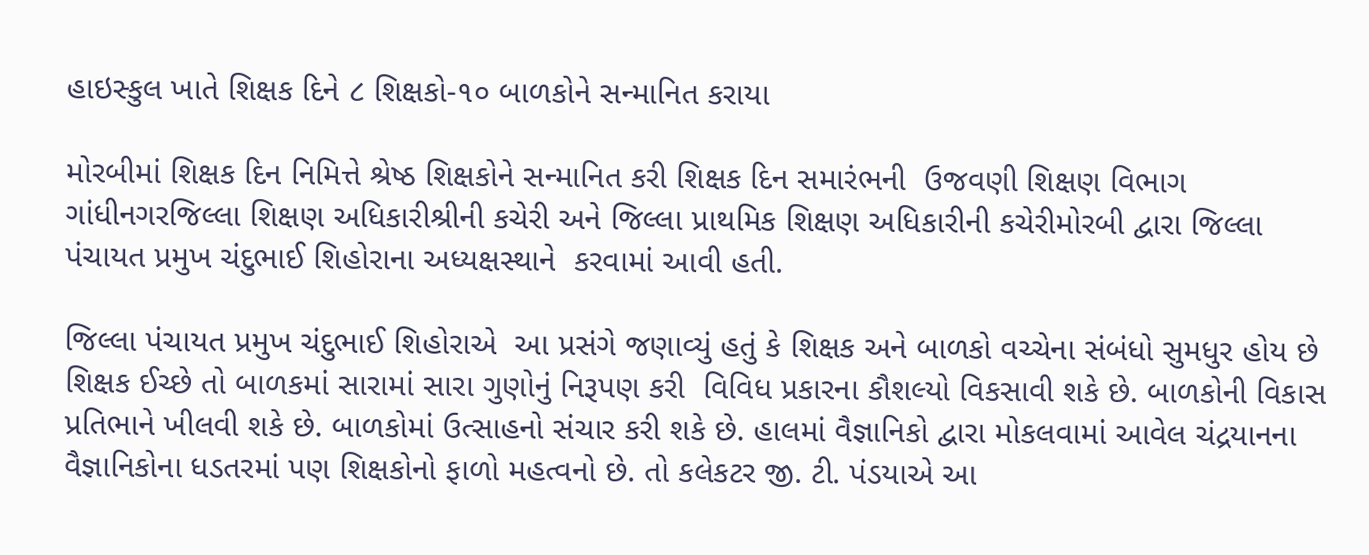હાઇસ્કુલ ખાતે શિક્ષક દિને ૮ શિક્ષકો-૧૦ બાળકોને સન્માનિત કરાયા

મોરબીમાં શિક્ષક દિન નિમિત્તે શ્રેષ્ઠ શિક્ષકોને સન્માનિત કરી શિક્ષક દિન સમારંભની  ઉજવણી શિક્ષણ વિભાગ ગાંધીનગરજિલ્લા શિક્ષણ અધિકારીશ્રીની કચેરી અને જિલ્લા પ્રાથમિક શિક્ષણ અધિકારીની કચેરીમોરબી દ્વારા જિલ્લા પંચાયત પ્રમુખ ચંદુભાઈ શિહોરાના અધ્યક્ષસ્થાને  કરવામાં આવી હતી.

જિલ્લા પંચાયત પ્રમુખ ચંદુભાઈ શિહોરાએ  આ પ્રસંગે જણાવ્યું હતું કે શિક્ષક અને બાળકો વચ્ચેના સંબંધો સુમધુર હોય છે શિક્ષક ઈચ્છે તો બાળકમાં સારામાં સારા ગુણોનું નિરૂપણ કરી  વિવિધ પ્રકારના કૌશલ્યો વિકસાવી શકે છે. બાળકોની વિકાસ પ્રતિભાને ખીલવી શકે છે. બાળકોમાં ઉત્સાહનો સંચાર કરી શકે છે. હાલમાં વૈજ્ઞાનિકો દ્વારા મોકલવામાં આવેલ ચંદ્રયાનના વૈજ્ઞાનિકોના ધડતરમાં પણ શિક્ષકોનો ફાળો મહત્વનો છે. તો કલેકટર જી. ટી. પંડયાએ આ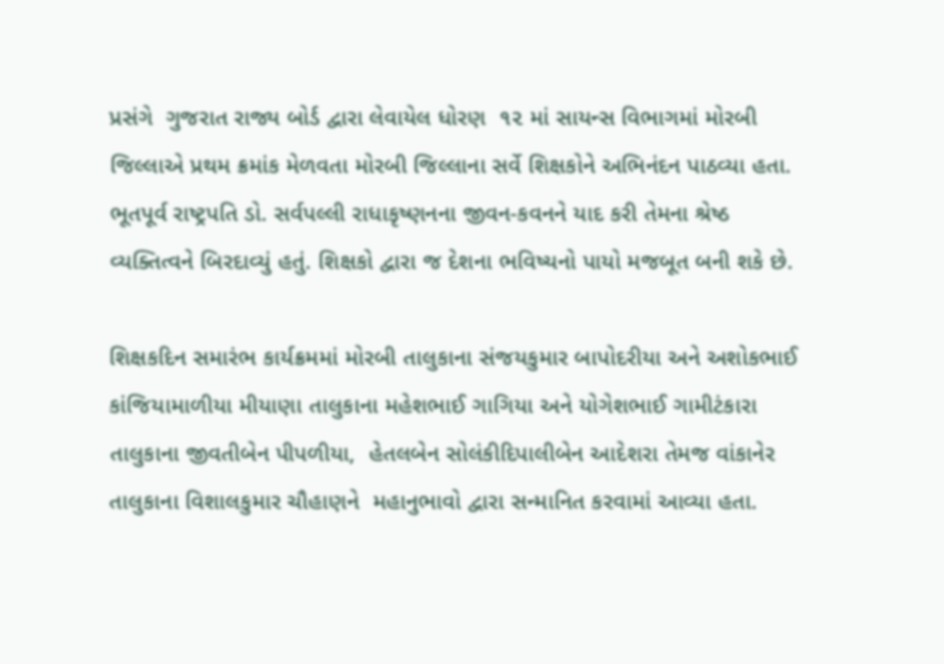પ્રસંગે  ગુજરાત રાજ્ય બોર્ડ દ્વારા લેવાયેલ ધોરણ  ૧૨ માં સાયન્સ વિભાગમાં મોરબી જિલ્લાએ પ્રથમ ક્રમાંક મેળવતા મોરબી જિલ્લાના સર્વે શિક્ષકોને અભિનંદન પાઠવ્યા હતા. ભૂતપૂર્વ રાષ્ટ્રપતિ ડો. સર્વપલ્લી રાધાકૃષ્ણનના જીવન-કવનને યાદ કરી તેમના શ્રેષ્ઠ વ્યક્તિત્વને બિરદાવ્યું હતું. શિક્ષકો દ્વારા જ દેશના ભવિષ્યનો પાયો મજબૂત બની શકે છે.

શિક્ષકદિન સમારંભ કાર્યક્રમમાં મોરબી તાલુકાના સંજયકુમાર બાપોદરીયા અને અશોકભાઈ કાંજિયામાળીયા મીયાણા તાલુકાના મહેશભાઈ ગાગિયા અને યોગેશભાઈ ગામીટંકારા તાલુકાના જીવતીબેન પીપળીયા,  હેતલબેન સોલંકીદિપાલીબેન આદેશરા તેમજ વાંકાનેર તાલુકાના વિશાલકુમાર ચૌહાણને  મહાનુભાવો દ્વારા સન્માનિત કરવામાં આવ્યા હતા.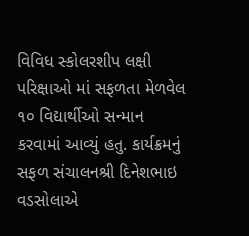વિવિધ સ્કોલરશીપ લક્ષી પરિક્ષાઓ માં સફળતા મેળવેલ ૧૦ વિદ્યાર્થીઓ સન્માન કરવામાં આવ્યું હતુ. કાર્યક્રમનું સફળ સંચાલનશ્રી દિનેશભાઇ વડસોલાએ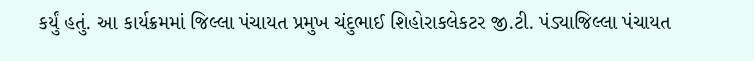કર્યું હતું. આ કાર્યક્રમમાં જિલ્લા પંચાયત પ્રમુખ ચંદુભાઈ શિહોરાકલેકટર જી.ટી. પંડ્યાજિલ્લા પંચાયત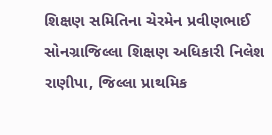શિક્ષણ સમિતિના ચેરમેન પ્રવીણભાઈ સોનગ્રાજિલ્લા શિક્ષણ અધિકારી નિલેશ રાણીપા, જિલ્લા પ્રાથમિક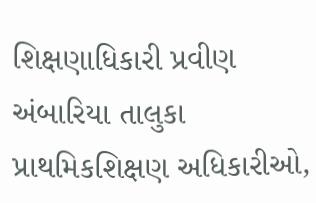શિક્ષણાધિકારી પ્રવીણ અંબારિયા તાલુકા પ્રાથમિકશિક્ષણ અધિકારીઓ,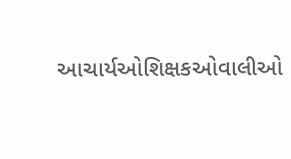આચાર્યઓશિક્ષકઓવાલીઓ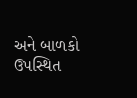અને બાળકો ઉપસ્થિત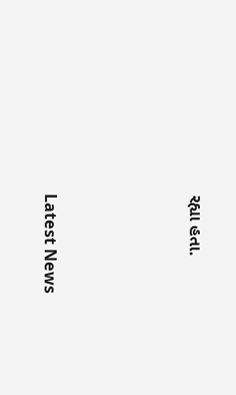રહ્યા હતા.






Latest News